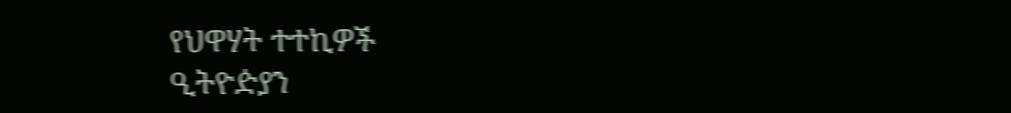የህዋሃት ተተኪዎች
ዒትዮዽያን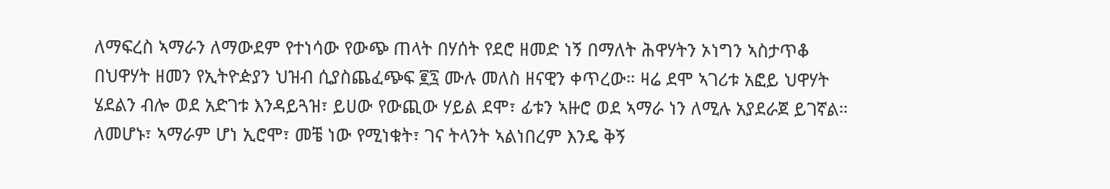ለማፍረስ ኣማራን ለማውደም የተነሳው የውጭ ጠላት በሃሰት የደሮ ዘመድ ነኝ በማለት ሕዋሃትን ኦነግን ኣስታጥቆ በህዋሃት ዘመን የኢትዮዽያን ህዝብ ሲያስጨፈጭፍ ፪፯ ሙሉ መለስ ዘናዊን ቀጥረው። ዛሬ ደሞ ኣገሪቱ አፎይ ህዋሃት ሄደልን ብሎ ወደ አድገቱ እንዳይጓዝ፣ ይሀው የውጪው ሃይል ደሞ፣ ፊቱን ኣዙሮ ወደ ኣማራ ነን ለሚሉ አያደራጀ ይገኛል። ለመሆኑ፣ ኣማራም ሆነ ኢሮሞ፣ መቼ ነው የሚነቁት፣ ገና ትላንት ኣልነበረም እንዴ ቅኝ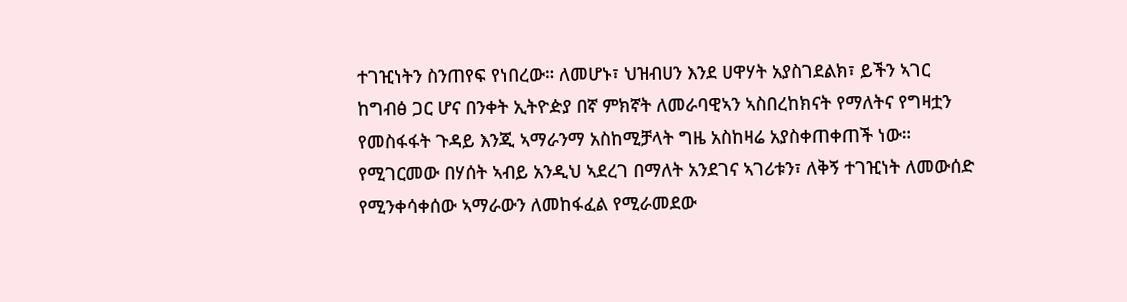ተገዢነትን ስንጠየፍ የነበረው። ለመሆኑ፣ ህዝብሀን እንደ ሀዋሃት አያስገደልክ፣ ይችን ኣገር ከግብፅ ጋር ሆና በንቀት ኢትዮዽያ በኛ ምክኛት ለመራባዊኣን ኣስበረከክናት የማለትና የግዛቷን የመስፋፋት ጉዳይ እንጂ ኣማራንማ አስከሚቻላት ግዜ አስከዛሬ አያስቀጠቀጠች ነው። የሚገርመው በሃሰት ኣብይ አንዲህ ኣደረገ በማለት አንደገና ኣገሪቱን፣ ለቅኝ ተገዢነት ለመውሰድ የሚንቀሳቀሰው ኣማራውን ለመከፋፈል የሚራመደው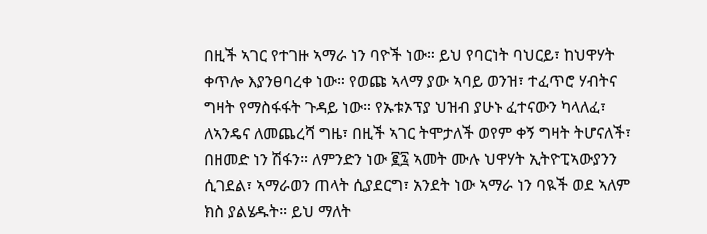በዚች ኣገር የተገዙ ኣማራ ነን ባዮች ነው። ይህ የባርነት ባህርይ፣ ከህዋሃት ቀጥሎ እያንፀባረቀ ነው። የወጩ ኣላማ ያው ኣባይ ወንዝ፣ ተፈጥሮ ሃብትና ግዛት የማስፋፋት ጉዳይ ነው። የኡቱኦፕያ ህዝብ ያሁኑ ፈተናውን ካላለፈ፣ ለኣንዴና ለመጨረሻ ግዜ፣ በዚች ኣገር ትሞታለች ወየም ቀኝ ግዛት ትሆናለች፣ በዘመድ ነን ሽፋን። ለምንድን ነው ፪፯ ኣመት ሙሉ ህዋሃት ኢትዮፒኣውያንን ሲገደል፣ ኣማራወን ጠላት ሲያደርግ፣ አንደት ነው ኣማራ ነን ባዪች ወደ ኣለም ክስ ያልሄዱት። ይህ ማለት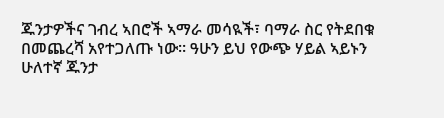ጁንታዎችና ገብረ ኣበሮች ኣማራ መሳዪች፣ ባማራ ስር የትደበቁ በመጨረሻ አየተጋለጡ ነው። ዓሁን ይህ የውጭ ሃይል ኣይኑን ሁለተኛ ጁንታ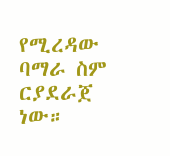የሚረዳው ባማራ ስም ርያደራጀ ነው።